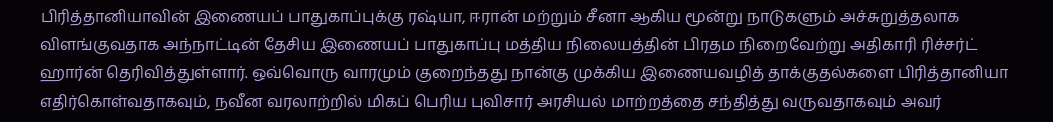பிரித்தானியாவின் இணையப் பாதுகாப்புக்கு ரஷ்யா, ஈரான் மற்றும் சீனா ஆகிய மூன்று நாடுகளும் அச்சுறுத்தலாக விளங்குவதாக அந்நாட்டின் தேசிய இணையப் பாதுகாப்பு மத்திய நிலையத்தின் பிரதம நிறைவேற்று அதிகாரி ரிச்சர்ட் ஹார்ன் தெரிவித்துள்ளார். ஒவ்வொரு வாரமும் குறைந்தது நான்கு முக்கிய இணையவழித் தாக்குதல்களை பிரித்தானியா எதிர்கொள்வதாகவும், நவீன வரலாற்றில் மிகப் பெரிய புவிசார் அரசியல் மாற்றத்தை சந்தித்து வருவதாகவும் அவர்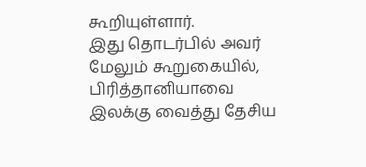கூறியுள்ளார்.
இது தொடர்பில் அவர் மேலும் கூறுகையில், பிரித்தானியாவை இலக்கு வைத்து தேசிய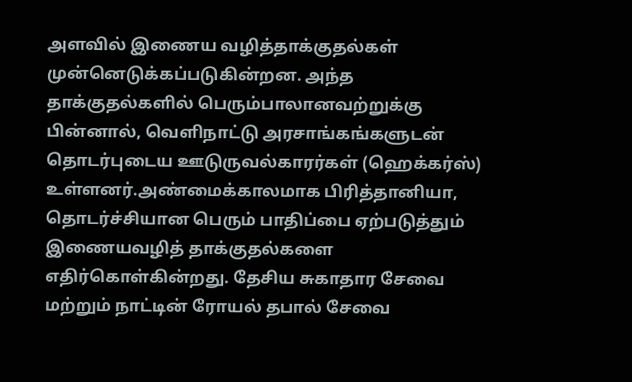அளவில் இணைய வழித்தாக்குதல்கள் முன்னெடுக்கப்படுகின்றன. அந்த தாக்குதல்களில் பெரும்பாலானவற்றுக்கு பின்னால், வெளிநாட்டு அரசாங்கங்களுடன் தொடர்புடைய ஊடுருவல்காரர்கள் (ஹெக்கர்ஸ்) உள்ளனர்.அண்மைக்காலமாக பிரித்தானியா, தொடர்ச்சியான பெரும் பாதிப்பை ஏற்படுத்தும் இணையவழித் தாக்குதல்களை எதிர்கொள்கின்றது. தேசிய சுகாதார சேவை மற்றும் நாட்டின் ரோயல் தபால் சேவை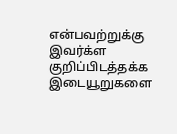என்பவற்றுக்கு இவர்க்ள குறிப்பிடத்தக்க இடையூறுகளை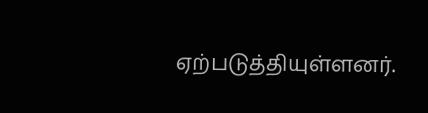ஏற்படுத்தியுள்ளனர்.